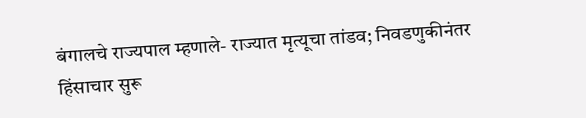बंगालचे राज्यपाल म्हणाले- राज्यात मृत्यूचा तांडव; निवडणुकीनंतर हिंसाचार सुरू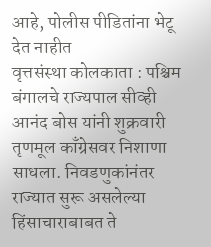आहे, पोलीस पीडितांना भेटू देत नाहीत
वृत्तसंस्था कोलकाता : पश्चिम बंगालचे राज्यपाल सीव्ही आनंद बोस यांनी शुक्रवारी तृणमूल काँग्रेसवर निशाणा साधला. निवडणुकांनंतर राज्यात सुरू असलेल्या हिंसाचाराबाबत ते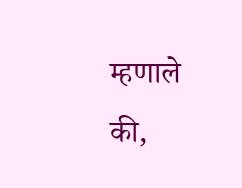म्हणाले की,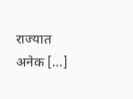राज्यात अनेक […]